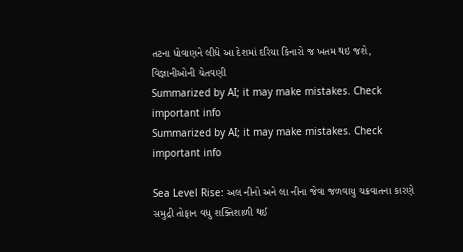તટના ધોવાણને લીધે આ દેશમાં દરિયા કિનારો જ ખતમ થઇ જશે, વિજ્ઞાનીઓની ચેતવણી
Summarized by AI; it may make mistakes. Check important info
Summarized by AI; it may make mistakes. Check important info

Sea Level Rise: અલ નીનો અને લા નીના જેવા જળવાયુ ચક્રવાતના કારણે સમુદ્રી તોફાન વધુ શક્તિશાળી થઈ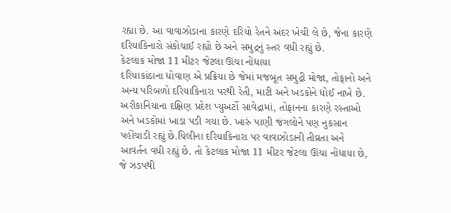રહ્યા છે. આ વાવાઝોડાના કારણે દરિયો રેતને અંદર ખેચી લે છે, જેના કારણે દરિયાકિનારો સંકોચાઈ રહ્યો છે અને સમુદ્રનું સ્તર વધી રહ્યું છે.
કેટલાક મોજા 11 મીટર જેટલા ઊંચા નોંધાયા
દરિયાકાંઠાના ધોવાણ એ પ્રક્રિયા છે જેમાં મજબૂત સમુદ્રી મોજા, તોફાનો અને અન્ય પરિબળો દરિયાકિનારા પરથી રેતી, માટી અને ખડકોને ધોઈ નાખે છે. અરૌકાનિયાના દક્ષિણ પ્રદેશ પ્યુઅર્ટો સાવેદ્રામાં, તોફાનના કારણે રસ્તાઓ અને ખડકોમાં ખાડા પડી ગયા છે. ખારું પાણી જંગલોને પણ નુકસાન પહોંચાડી રહ્યું છે.ચિલીના દરિયાકિનારા પર વાવાઝોડાની તીવ્રતા અને આવર્તન વધી રહ્યું છે. તો કેટલાક મોજા 11 મીટર જેટલા ઊંચા નોંધાયા છે, જે ઝડપથી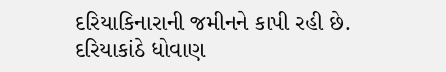દરિયાકિનારાની જમીનને કાપી રહી છે.
દરિયાકાંઠે ધોવાણ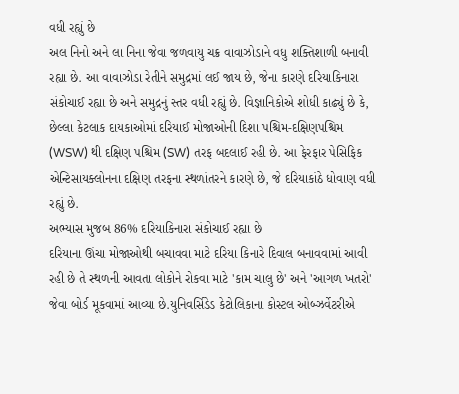વધી રહ્યું છે
અલ નિનો અને લા નિના જેવા જળવાયુ ચક્ર વાવાઝોડાને વધુ શક્તિશાળી બનાવી રહ્યા છે. આ વાવાઝોડા રેતીને સમુદ્રમાં લઈ જાય છે, જેના કારણે દરિયાકિનારા સંકોચાઈ રહ્યા છે અને સમુદ્રનું સ્તર વધી રહ્યું છે. વિજ્ઞાનિકોએ શોધી કાઢ્યું છે કે, છેલ્લા કેટલાક દાયકાઓમાં દરિયાઈ મોજાઓની દિશા પશ્ચિમ-દક્ષિણપશ્ચિમ (WSW) થી દક્ષિણ પશ્ચિમ (SW) તરફ બદલાઈ રહી છે. આ ફેરફાર પેસિફિક એન્ટિસાયક્લોનના દક્ષિણ તરફના સ્થળાંતરને કારણે છે, જે દરિયાકાંઠે ધોવાણ વધી રહ્યું છે.
અભ્યાસ મુજબ 86% દરિયાકિનારા સંકોચાઈ રહ્યા છે
દરિયાના ઊંચા મોજાઓથી બચાવવા માટે દરિયા કિનારે દિવાલ બનાવવામાં આવી રહી છે તે સ્થળની આવતા લોકોને રોકવા માટે 'કામ ચાલુ છે' અને 'આગળ ખતરો' જેવા બોર્ડ મૂકવામાં આવ્યા છે.યુનિવર્સિડેડ કેટોલિકાના કોસ્ટલ ઓબ્ઝર્વેટરીએ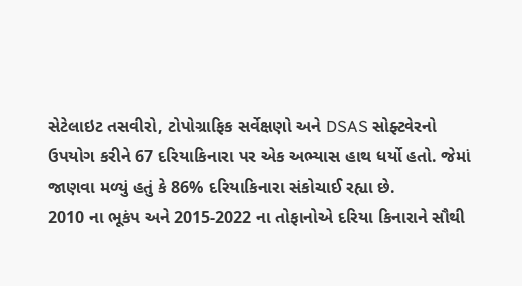સેટેલાઇટ તસવીરો, ટોપોગ્રાફિક સર્વેક્ષણો અને DSAS સોફ્ટવેરનો ઉપયોગ કરીને 67 દરિયાકિનારા પર એક અભ્યાસ હાથ ધર્યો હતો. જેમાં જાણવા મળ્યું હતું કે 86% દરિયાકિનારા સંકોચાઈ રહ્યા છે.
2010 ના ભૂકંપ અને 2015-2022 ના તોફાનોએ દરિયા કિનારાને સૌથી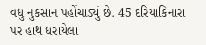વધુ નુકસાન પહોંચાડ્યું છે. 45 દરિયાકિનારા પર હાથ ધરાયેલા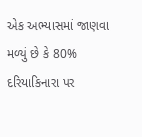એક અભ્યાસમાં જાણવા મળ્યું છે કે 80% દરિયાકિનારા પર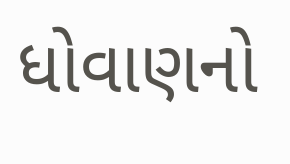ધોવાણનો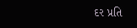દર પ્રતિ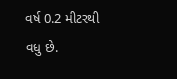વર્ષ 0.2 મીટરથી વધુ છે.